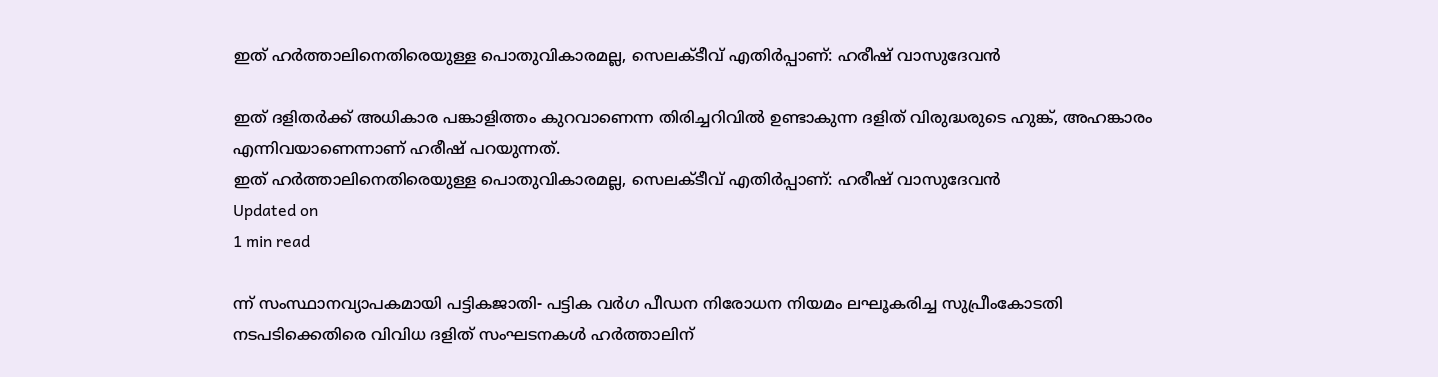ഇത് ഹര്‍ത്താലിനെതിരെയുള്ള പൊതുവികാരമല്ല, സെലക്ടീവ് എതിര്‍പ്പാണ്: ഹരീഷ് വാസുദേവന്‍

ഇത് ദളിതര്‍ക്ക് അധികാര പങ്കാളിത്തം കുറവാണെന്ന തിരിച്ചറിവില്‍ ഉണ്ടാകുന്ന ദളിത് വിരുദ്ധരുടെ ഹുങ്ക്, അഹങ്കാരം എന്നിവയാണെന്നാണ് ഹരീഷ് പറയുന്നത്.
ഇത് ഹര്‍ത്താലിനെതിരെയുള്ള പൊതുവികാരമല്ല, സെലക്ടീവ് എതിര്‍പ്പാണ്: ഹരീഷ് വാസുദേവന്‍
Updated on
1 min read

ന്ന് സംസ്ഥാനവ്യാപകമായി പട്ടികജാതി- പട്ടിക വര്‍ഗ പീഡന നിരോധന നിയമം ലഘൂകരിച്ച സുപ്രീംകോടതി നടപടിക്കെതിരെ വിവിധ ദളിത് സംഘടനകള്‍ ഹര്‍ത്താലിന്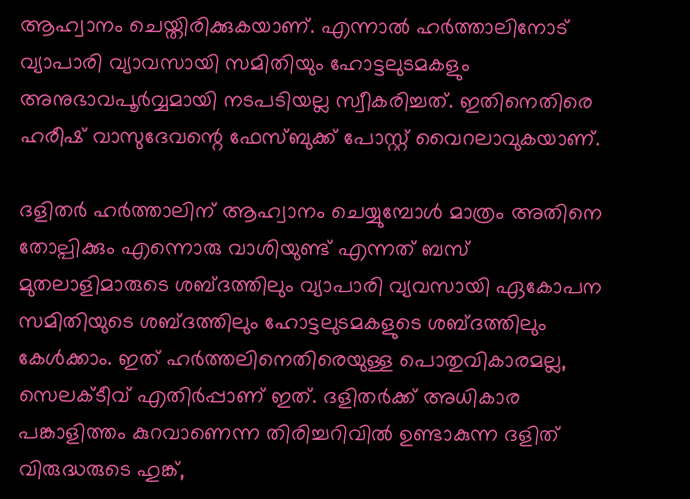ആഹ്വാനം ചെയ്തിരിക്കുകയാണ്. എന്നാല്‍ ഹര്‍ത്താലിനോട് വ്യാപാരി വ്യാവസായി സമിതിയും ഹോട്ടലുടമകളും അനുഭാവപൂര്‍വ്വമായി നടപടിയല്ല സ്വീകരിച്ചത്. ഇതിനെതിരെ ഹരീഷ് വാസുദേവന്റെ ഫേസ്ബുക്ക് പോസ്റ്റ് വൈറലാവുകയാണ്.

ദളിതര്‍ ഹര്‍ത്താലിന് ആഹ്വാനം ചെയ്യുമ്പോള്‍ മാത്രം അതിനെ തോല്പിക്കും എന്നൊരു വാശിയുണ്ട് എന്നത് ബസ് മുതലാളിമാരുടെ ശബ്ദത്തിലും വ്യാപാരി വ്യവസായി ഏകോപന സമിതിയുടെ ശബ്ദത്തിലും ഹോട്ടലുടമകളുടെ ശബ്ദത്തിലും കേള്‍ക്കാം. ഇത് ഹര്‍ത്തലിനെതിരെയുള്ള പൊതുവികാരമല്ല, സെലക്ടീവ് എതിര്‍പ്പാണ് ഇത്. ദളിതര്‍ക്ക് അധികാര പങ്കാളിത്തം കുറവാണെന്ന തിരിച്ചറിവില്‍ ഉണ്ടാകുന്ന ദളിത് വിരുദ്ധരുടെ ഹുങ്ക്,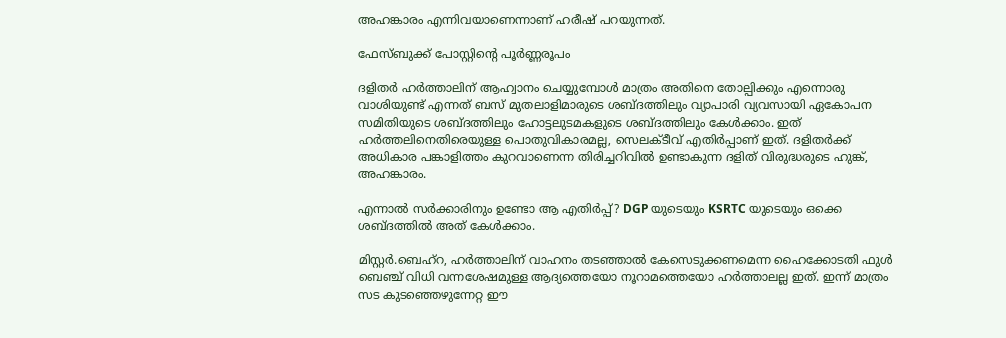അഹങ്കാരം എന്നിവയാണെന്നാണ് ഹരീഷ് പറയുന്നത്.

ഫേസ്ബുക്ക് പോസ്റ്റിന്റെ പൂര്‍ണ്ണരൂപം

ദളിതർ ഹർത്താലിന് ആഹ്വാനം ചെയ്യുമ്പോൾ മാത്രം അതിനെ തോല്പിക്കും എന്നൊരു വാശിയുണ്ട് എന്നത് ബസ് മുതലാളിമാരുടെ ശബ്ദത്തിലും വ്യാപാരി വ്യവസായി ഏകോപന സമിതിയുടെ ശബ്ദത്തിലും ഹോട്ടലുടമകളുടെ ശബ്ദത്തിലും കേൾക്കാം. ഇത് ഹർത്തലിനെതിരെയുള്ള പൊതുവികാരമല്ല, സെലക്ടീവ് എതിർപ്പാണ് ഇത്. ദളിതർക്ക് അധികാര പങ്കാളിത്തം കുറവാണെന്ന തിരിച്ചറിവിൽ ഉണ്ടാകുന്ന ദളിത് വിരുദ്ധരുടെ ഹുങ്ക്, അഹങ്കാരം.

എന്നാൽ സർക്കാരിനും ഉണ്ടോ ആ എതിർപ്പ്? DGP യുടെയും KSRTC യുടെയും ഒക്കെ ശബ്ദത്തിൽ അത് കേൾക്കാം.

മിസ്റ്റർ.ബെഹ്റ, ഹർത്താലിന് വാഹനം തടഞ്ഞാൽ കേസെടുക്കണമെന്ന ഹൈക്കോടതി ഫുൾ ബെഞ്ച് വിധി വന്നശേഷമുള്ള ആദ്യത്തെയോ നൂറാമത്തെയോ ഹർത്താലല്ല ഇത്. ഇന്ന് മാത്രം സട കുടഞ്ഞെഴുന്നേറ്റ ഈ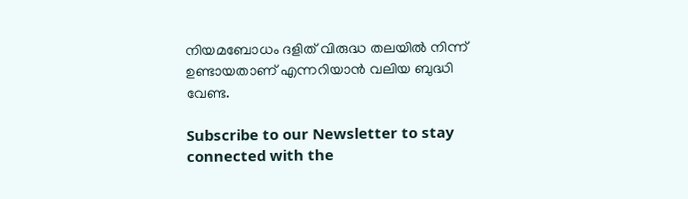നിയമബോധം ദളിത് വിരുദ്ധ തലയിൽ നിന്ന് ഉണ്ടായതാണ് എന്നറിയാൻ വലിയ ബുദ്ധി വേണ്ട.

Subscribe to our Newsletter to stay connected with the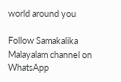world around you

Follow Samakalika Malayalam channel on WhatsApp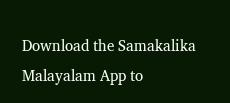Download the Samakalika Malayalam App to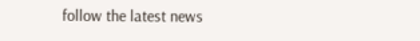follow the latest news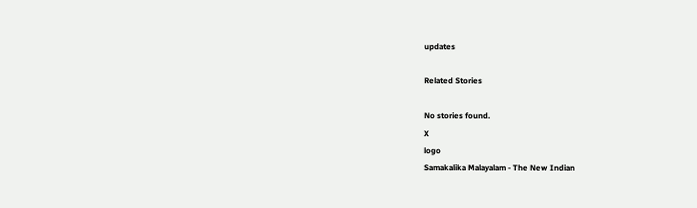updates

Related Stories

No stories found.
X
logo
Samakalika Malayalam - The New Indian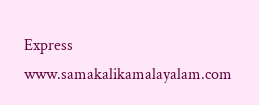Express
www.samakalikamalayalam.com